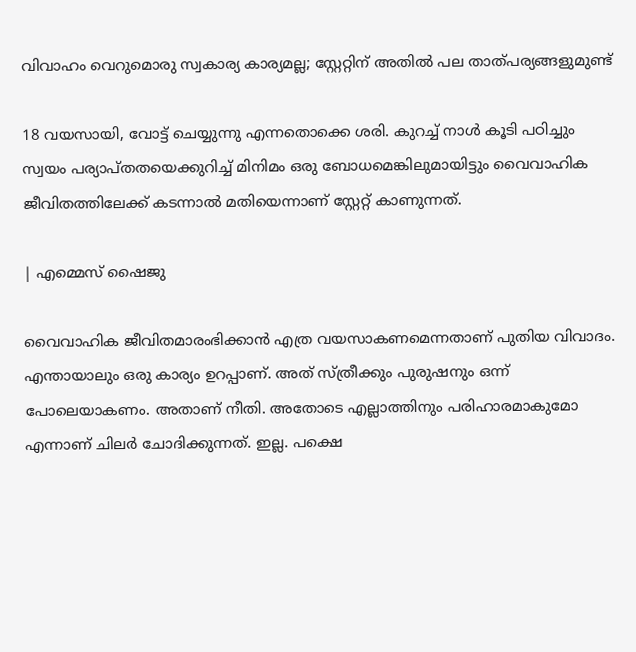വിവാഹം വെറുമൊരു സ്വകാര്യ കാര്യമല്ല; സ്റ്റേറ്റിന് അതിൽ പല താത്പര്യങ്ങളുമുണ്ട്

18 വയസായി, വോട്ട് ചെയ്യുന്നു എന്നതൊക്കെ ശരി. കുറച്ച് നാൾ കൂടി പഠിച്ചും സ്വയം പര്യാപ്തതയെക്കുറിച്ച് മിനിമം ഒരു ബോധമെങ്കിലുമായിട്ടും വൈവാഹിക ജീവിതത്തിലേക്ക് കടന്നാൽ മതിയെന്നാണ് സ്റ്റേറ്റ് കാണുന്നത്.

| എമ്മെസ് ഷൈജു

വൈവാഹിക ജീവിതമാരംഭിക്കാൻ എത്ര വയസാകണമെന്നതാണ് പുതിയ വിവാദം. എന്തായാലും ഒരു കാര്യം ഉറപ്പാണ്. അത് സ്ത്രീക്കും പുരുഷനും ഒന്ന് പോലെയാകണം. അതാണ് നീതി. അതോടെ എല്ലാത്തിനും പരിഹാരമാകുമോ എന്നാണ് ചിലർ ചോദിക്കുന്നത്. ഇല്ല. പക്ഷെ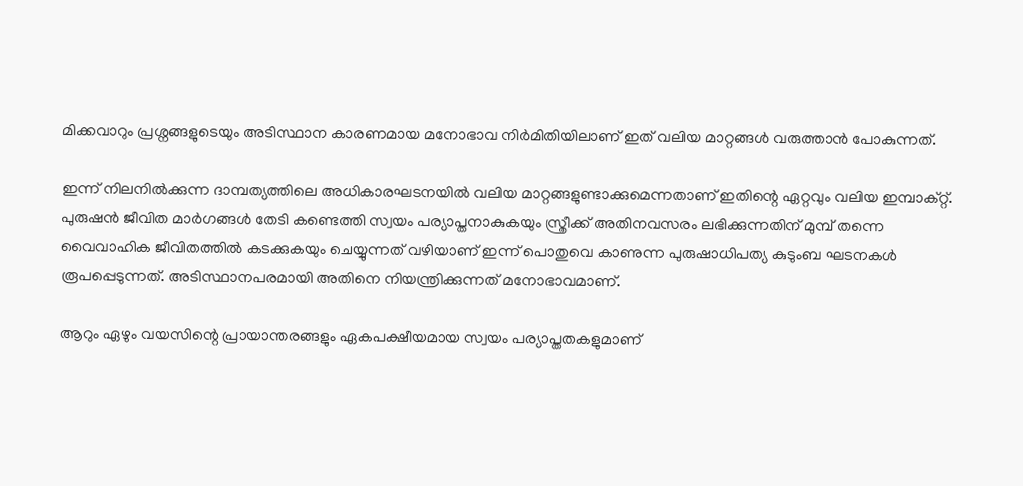മിക്കവാറും പ്രശ്നങ്ങളുടെയും അടിസ്ഥാന കാരണമായ മനോഭാവ നിർമിതിയിലാണ് ഇത് വലിയ മാറ്റങ്ങൾ വരുത്താൻ പോകുന്നത്.

ഇന്ന് നിലനിൽക്കുന്ന ദാമ്പത്യത്തിലെ അധികാരഘടനയിൽ വലിയ മാറ്റങ്ങളുണ്ടാക്കുമെന്നതാണ് ഇതിന്റെ ഏറ്റവും വലിയ ഇമ്പാക്റ്റ്. പുരുഷൻ ജീവിത മാർഗങ്ങൾ തേടി കണ്ടെത്തി സ്വയം പര്യാപ്തനാകുകയും സ്ത്രീക്ക് അതിനവസരം ലഭിക്കുന്നതിന് മുമ്പ് തന്നെ വൈവാഹിക ജീവിതത്തിൽ കടക്കുകയും ചെയ്യുന്നത് വഴിയാണ് ഇന്ന് പൊതുവെ കാണുന്ന പുരുഷാധിപത്യ കുടുംബ ഘടനകൾ രൂപപ്പെടുന്നത്. അടിസ്ഥാനപരമായി അതിനെ നിയന്ത്രിക്കുന്നത് മനോഭാവമാണ്.

ആറും ഏഴും വയസിന്റെ പ്രായാന്തരങ്ങളും ഏകപക്ഷീയമായ സ്വയം പര്യാപ്തതകളുമാണ്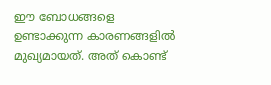ഈ ബോധങ്ങളെ ഉണ്ടാക്കുന്ന കാരണങ്ങളിൽ മുഖ്യമായത്. അത് കൊണ്ട്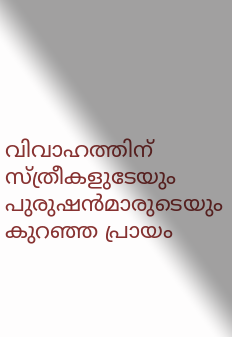വിവാഹത്തിന് സ്ത്രീകളുടേയും പുരുഷൻമാരുടെയും കുറഞ്ഞ പ്രായം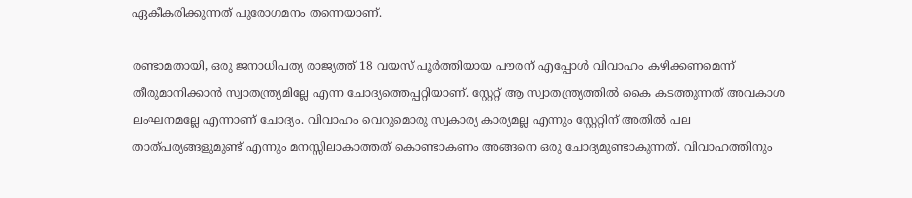ഏകീകരിക്കുന്നത് പുരോഗമനം തന്നെയാണ്.

രണ്ടാമതായി, ഒരു ജനാധിപത്യ രാജ്യത്ത് 18 വയസ് പൂർത്തിയായ പൗരന് എപ്പോൾ വിവാഹം കഴിക്കണമെന്ന് തീരുമാനിക്കാൻ സ്വാതന്ത്ര്യമില്ലേ എന്ന ചോദ്യത്തെപ്പറ്റിയാണ്. സ്റ്റേറ്റ് ആ സ്വാതന്ത്ര്യത്തിൽ കൈ കടത്തുന്നത് അവകാശ ലംഘനമല്ലേ എന്നാണ് ചോദ്യം. വിവാഹം വെറുമൊരു സ്വകാര്യ കാര്യമല്ല എന്നും സ്റ്റേറ്റിന് അതിൽ പല താത്പര്യങ്ങളുമുണ്ട് എന്നും മനസ്സിലാകാത്തത് കൊണ്ടാകണം അങ്ങനെ ഒരു ചോദ്യമുണ്ടാകുന്നത്. വിവാഹത്തിനും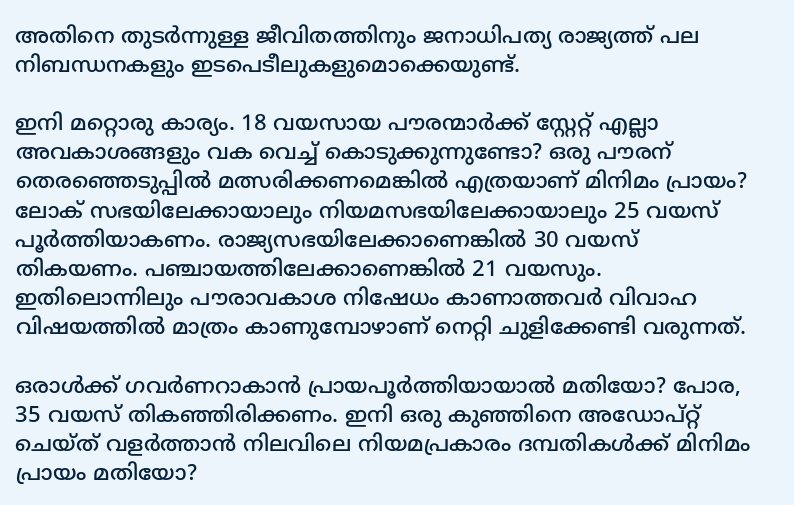അതിനെ തുടർന്നുള്ള ജീവിതത്തിനും ജനാധിപത്യ രാജ്യത്ത് പല നിബന്ധനകളും ഇടപെടീലുകളുമൊക്കെയുണ്ട്‌.

ഇനി മറ്റൊരു കാര്യം. 18 വയസായ പൗരന്മാർക്ക് സ്റ്റേറ്റ് എല്ലാ അവകാശങ്ങളും വക വെച്ച് കൊടുക്കുന്നുണ്ടോ? ഒരു പൗരന് തെരഞ്ഞെടുപ്പിൽ മത്സരിക്കണമെങ്കിൽ എത്രയാണ് മിനിമം പ്രായം? ലോക് സഭയിലേക്കായാലും നിയമസഭയിലേക്കായാലും 25 വയസ് പൂർത്തിയാകണം. രാജ്യസഭയിലേക്കാണെങ്കിൽ 30 വയസ് തികയണം. പഞ്ചായത്തിലേക്കാണെങ്കിൽ 21 വയസും. ഇതിലൊന്നിലും പൗരാവകാശ നിഷേധം കാണാത്തവർ വിവാഹ വിഷയത്തിൽ മാത്രം കാണുമ്പോഴാണ് നെറ്റി ചുളിക്കേണ്ടി വരുന്നത്.

ഒരാൾക്ക് ഗവർണറാകാൻ പ്രായപൂർത്തിയായാൽ മതിയോ? പോര, 35 വയസ് തികഞ്ഞിരിക്കണം. ഇനി ഒരു കുഞ്ഞിനെ അഡോപ്റ്റ് ചെയ്ത് വളർത്താൻ നിലവിലെ നിയമപ്രകാരം ദമ്പതികൾക്ക് മിനിമം പ്രായം മതിയോ?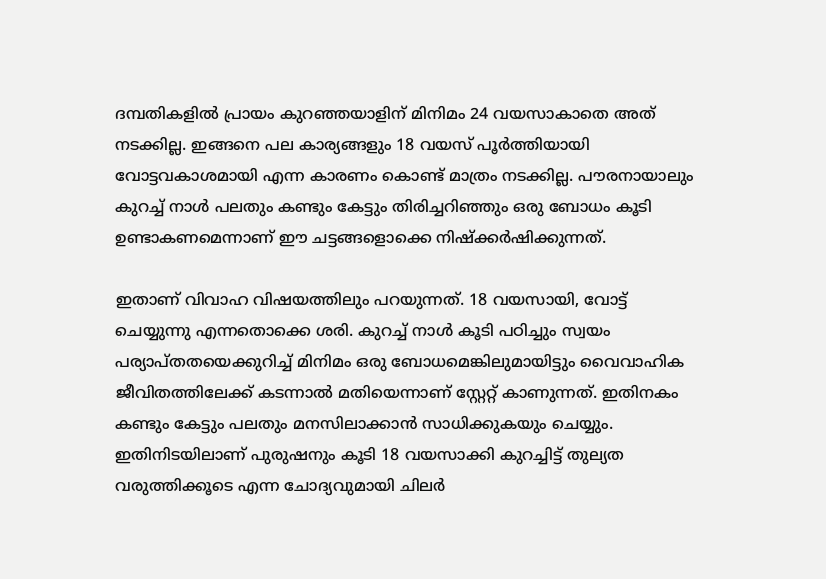ദമ്പതികളിൽ പ്രായം കുറഞ്ഞയാളിന് മിനിമം 24 വയസാകാതെ അത് നടക്കില്ല. ഇങ്ങനെ പല കാര്യങ്ങളും 18 വയസ് പൂർത്തിയായി വോട്ടവകാശമായി എന്ന കാരണം കൊണ്ട് മാത്രം നടക്കില്ല. പൗരനായാലും കുറച്ച് നാൾ പലതും കണ്ടും കേട്ടും തിരിച്ചറിഞ്ഞും ഒരു ബോധം കൂടി ഉണ്ടാകണമെന്നാണ് ഈ ചട്ടങ്ങളൊക്കെ നിഷ്ക്കർഷിക്കുന്നത്.

ഇതാണ് വിവാഹ വിഷയത്തിലും പറയുന്നത്. 18 വയസായി, വോട്ട് ചെയ്യുന്നു എന്നതൊക്കെ ശരി. കുറച്ച് നാൾ കൂടി പഠിച്ചും സ്വയം പര്യാപ്തതയെക്കുറിച്ച് മിനിമം ഒരു ബോധമെങ്കിലുമായിട്ടും വൈവാഹിക ജീവിതത്തിലേക്ക് കടന്നാൽ മതിയെന്നാണ് സ്റ്റേറ്റ് കാണുന്നത്. ഇതിനകം കണ്ടും കേട്ടും പലതും മനസിലാക്കാൻ സാധിക്കുകയും ചെയ്യും. ഇതിനിടയിലാണ് പുരുഷനും കൂടി 18 വയസാക്കി കുറച്ചിട്ട് തുല്യത വരുത്തിക്കൂടെ എന്ന ചോദ്യവുമായി ചിലർ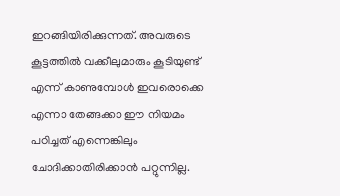ഇറങ്ങിയിരിക്കുന്നത്. അവരുടെ കൂട്ടത്തിൽ വക്കീലുമാരും കൂടിയുണ്ട് എന്ന് കാണുമ്പോൾ ഇവരൊക്കെ എന്നാ തേങ്ങക്കാ ഈ നിയമം പഠിച്ചത് എന്നെങ്കിലും ചോദിക്കാതിരിക്കാൻ പറ്റുന്നില്ല.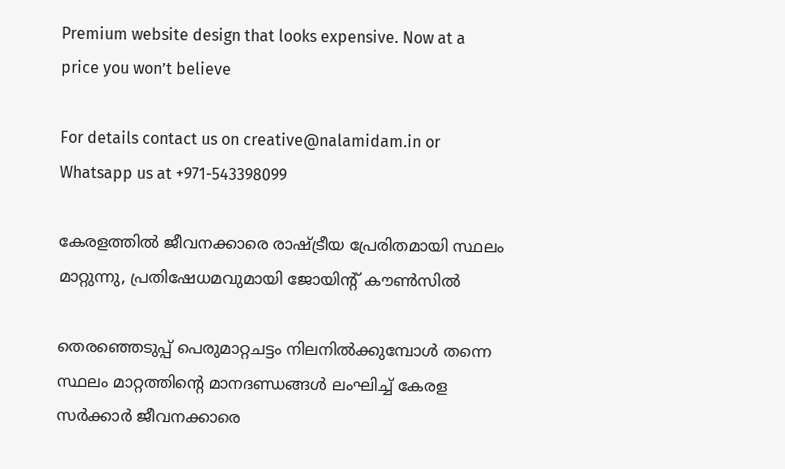Premium website design that looks expensive. Now at a price you won’t believe

For details contact us on creative@nalamidam.in or Whatsapp us at +971-543398099

കേരളത്തിൽ ജീവനക്കാരെ രാഷ്ട്രീയ പ്രേരിതമായി സ്ഥലം മാറ്റുന്നു, പ്രതിഷേധമവുമായി ജോയിന്റ് കൗൺസിൽ

തെരഞ്ഞെടുപ്പ് പെരുമാറ്റചട്ടം നിലനിൽക്കുമ്പോൾ തന്നെ സ്ഥലം മാറ്റത്തിൻ്റെ മാനദണ്ഡങ്ങൾ ലംഘിച്ച് കേരള സർക്കാർ ജീവനക്കാരെ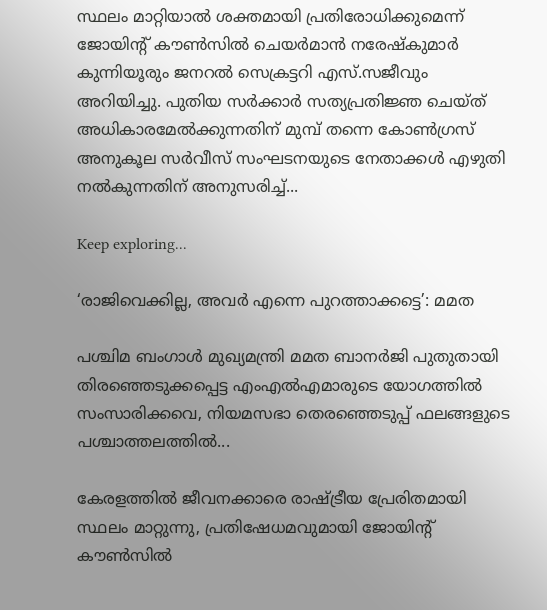സ്ഥലം മാറ്റിയാൽ ശക്തമായി പ്രതിരോധിക്കുമെന്ന് ജോയിന്റ് കൗൺസിൽ ചെയർമാൻ നരേഷ്‌കുമാർ കുന്നിയൂരും ജനറൽ സെക്രട്ടറി എസ്.സജീവും അറിയിച്ചു. പുതിയ സർക്കാർ സത്യപ്രതിജ്ഞ ചെയ്‌ത്‌ അധികാരമേൽക്കുന്നതിന് മുമ്പ് തന്നെ കോൺഗ്രസ് അനുകൂല സർവീസ് സംഘടനയുടെ നേതാക്കൾ എഴുതി നൽകുന്നതിന് അനുസരിച്ച്...

Keep exploring...

‘രാജിവെക്കില്ല, അവർ എന്നെ പുറത്താക്കട്ടെ’: മമത

പശ്ചിമ ബംഗാൾ മുഖ്യമന്ത്രി മമത ബാനർജി പുതുതായി തിരഞ്ഞെടുക്കപ്പെട്ട എംഎൽഎമാരുടെ യോഗത്തിൽ സംസാരിക്കവെ, നിയമസഭാ തെരഞ്ഞെടുപ്പ് ഫലങ്ങളുടെ പശ്ചാത്തലത്തിൽ...

കേരളത്തിൽ ജീവനക്കാരെ രാഷ്ട്രീയ പ്രേരിതമായി സ്ഥലം മാറ്റുന്നു, പ്രതിഷേധമവുമായി ജോയിന്റ് കൗൺസിൽ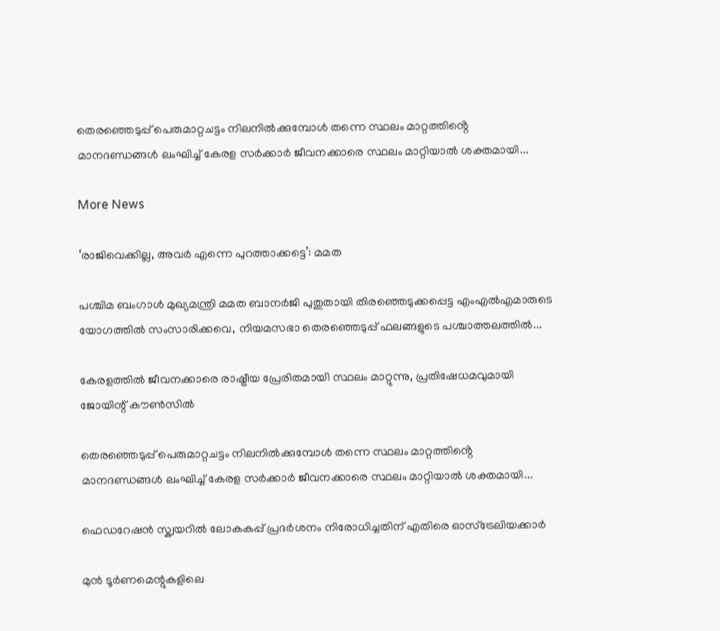തെരഞ്ഞെടുപ്പ് പെരുമാറ്റചട്ടം നിലനിൽക്കുമ്പോൾ തന്നെ സ്ഥലം മാറ്റത്തിൻ്റെ മാനദണ്ഡങ്ങൾ ലംഘിച്ച് കേരള സർക്കാർ ജീവനക്കാരെ സ്ഥലം മാറ്റിയാൽ ശക്തമായി...

More News

‘രാജിവെക്കില്ല, അവർ എന്നെ പുറത്താക്കട്ടെ’: മമത

പശ്ചിമ ബംഗാൾ മുഖ്യമന്ത്രി മമത ബാനർജി പുതുതായി തിരഞ്ഞെടുക്കപ്പെട്ട എംഎൽഎമാരുടെ യോഗത്തിൽ സംസാരിക്കവെ, നിയമസഭാ തെരഞ്ഞെടുപ്പ് ഫലങ്ങളുടെ പശ്ചാത്തലത്തിൽ...

കേരളത്തിൽ ജീവനക്കാരെ രാഷ്ട്രീയ പ്രേരിതമായി സ്ഥലം മാറ്റുന്നു, പ്രതിഷേധമവുമായി ജോയിന്റ് കൗൺസിൽ

തെരഞ്ഞെടുപ്പ് പെരുമാറ്റചട്ടം നിലനിൽക്കുമ്പോൾ തന്നെ സ്ഥലം മാറ്റത്തിൻ്റെ മാനദണ്ഡങ്ങൾ ലംഘിച്ച് കേരള സർക്കാർ ജീവനക്കാരെ സ്ഥലം മാറ്റിയാൽ ശക്തമായി...

ഫെഡറേഷൻ സ്ക്വയറിൽ ലോകകപ്പ് പ്രദർശനം നിരോധിച്ചതിന് എതിരെ ഓസ്‌ട്രേലിയക്കാർ

മുൻ ടൂർണമെന്റുകളിലെ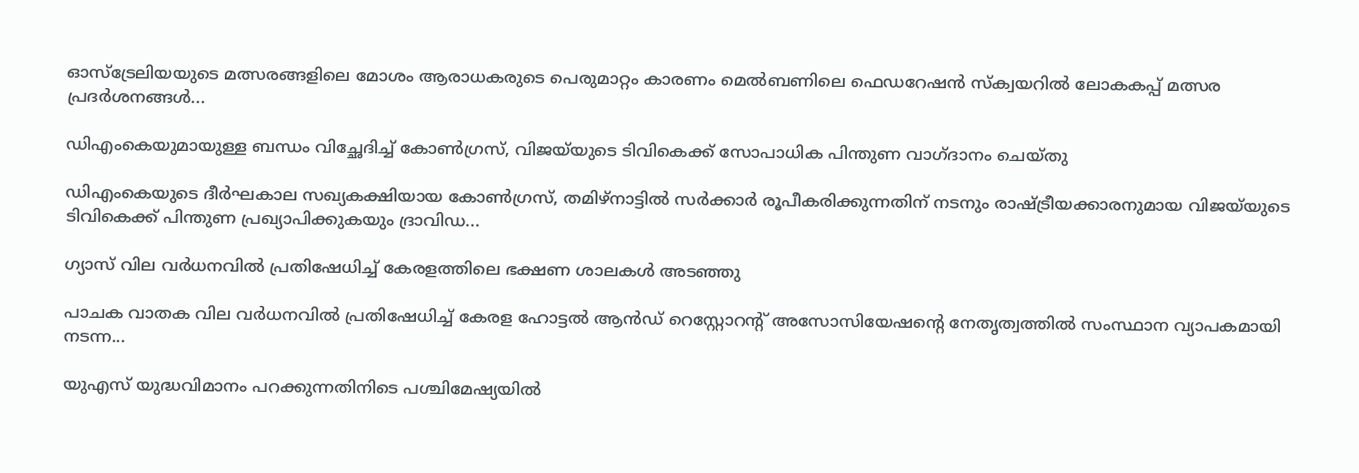ഓസ്‌ട്രേലിയയുടെ മത്സരങ്ങളിലെ മോശം ആരാധകരുടെ പെരുമാറ്റം കാരണം മെൽബണിലെ ഫെഡറേഷൻ സ്ക്വയറിൽ ലോകകപ്പ് മത്സര പ്രദർശനങ്ങൾ...

ഡിഎംകെയുമായുള്ള ബന്ധം വിച്ഛേദിച്ച് കോൺഗ്രസ്, വിജയ്‌യുടെ ടിവികെക്ക് സോപാധിക പിന്തുണ വാഗ്‌ദാനം ചെയ്‌തു

ഡിഎംകെയുടെ ദീർഘകാല സഖ്യകക്ഷിയായ കോൺഗ്രസ്, തമിഴ്‌നാട്ടിൽ സർക്കാർ രൂപീകരിക്കുന്നതിന് നടനും രാഷ്ട്രീയക്കാരനുമായ വിജയ്‌യുടെ ടിവികെക്ക് പിന്തുണ പ്രഖ്യാപിക്കുകയും ദ്രാവിഡ...

ഗ്യാസ് വില വർധനവിൽ പ്രതിഷേധിച്ച് കേരളത്തിലെ ഭക്ഷണ ശാലകൾ അടഞ്ഞു

പാചക വാതക വില വർധനവിൽ പ്രതിഷേധിച്ച് കേരള ഹോട്ടൽ ആൻഡ് റെസ്റ്റോറന്റ് അസോസിയേഷൻ്റെ നേതൃത്വത്തിൽ സംസ്ഥാന വ്യാപകമായി നടന്ന...

യുഎസ് യുദ്ധവിമാനം പറക്കുന്നതിനിടെ പശ്ചിമേഷ്യയില്‍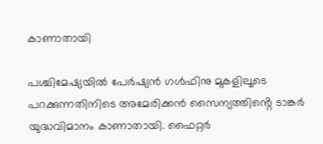കാണാതായി

പശ്ചിമേഷ്യയില്‍ പേര്‍ഷ്യന്‍ ഗള്‍ഫിനു മുകളിലൂടെ പറക്കുന്നതിനിടെ അമേരിക്കന്‍ സൈന്യത്തിൻ്റെ ടാങ്കര്‍ യുദ്ധവിമാനം കാണാതായി. ഫൈറ്റര്‍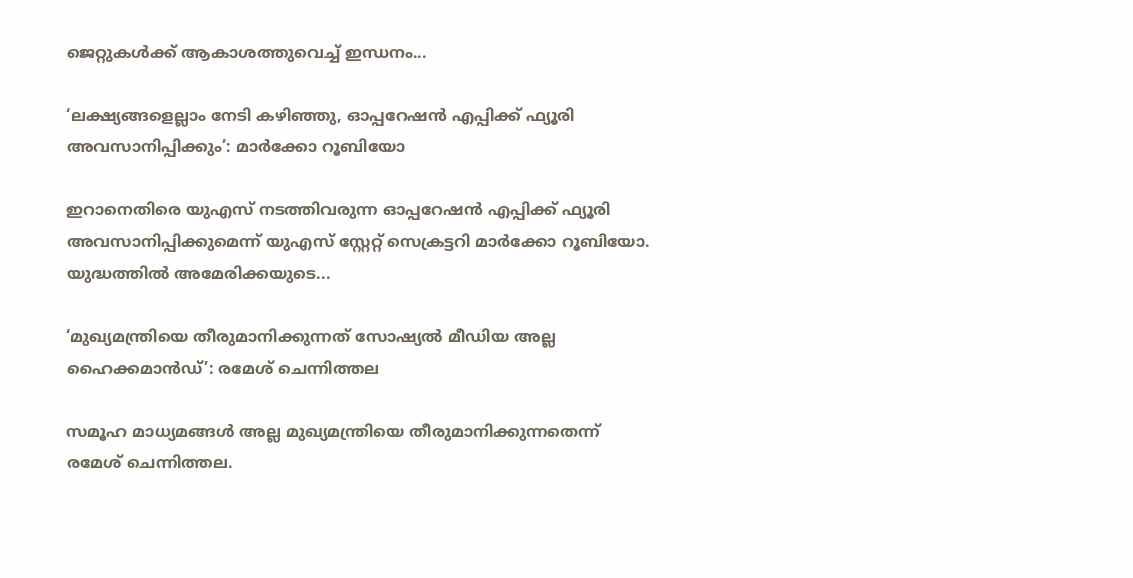ജെറ്റുകള്‍ക്ക് ആകാശത്തുവെച്ച് ഇന്ധനം...

‘ലക്ഷ്യങ്ങളെല്ലാം നേടി കഴിഞ്ഞു, ഓപ്പറേഷന്‍ എപ്പിക്ക് ഫ്യൂരി അവസാനിപ്പിക്കും’: മാര്‍ക്കോ റൂബിയോ

ഇറാനെതിരെ യുഎസ് നടത്തിവരുന്ന ഓപ്പറേഷന്‍ എപ്പിക്ക് ഫ്യൂരി അവസാനിപ്പിക്കുമെന്ന് യുഎസ് സ്റ്റേറ്റ് സെക്രട്ടറി മാര്‍ക്കോ റൂബിയോ. യുദ്ധത്തില്‍ അമേരിക്കയുടെ...

‘മുഖ്യമന്ത്രിയെ തീരുമാനിക്കുന്നത് സോഷ്യൽ മീഡിയ അല്ല ഹൈക്കമാൻഡ്’: രമേശ് ചെന്നിത്തല

സമൂഹ മാധ്യമങ്ങൾ അല്ല മുഖ്യമന്ത്രിയെ തീരുമാനിക്കുന്നതെന്ന് രമേശ്‌ ചെന്നിത്തല.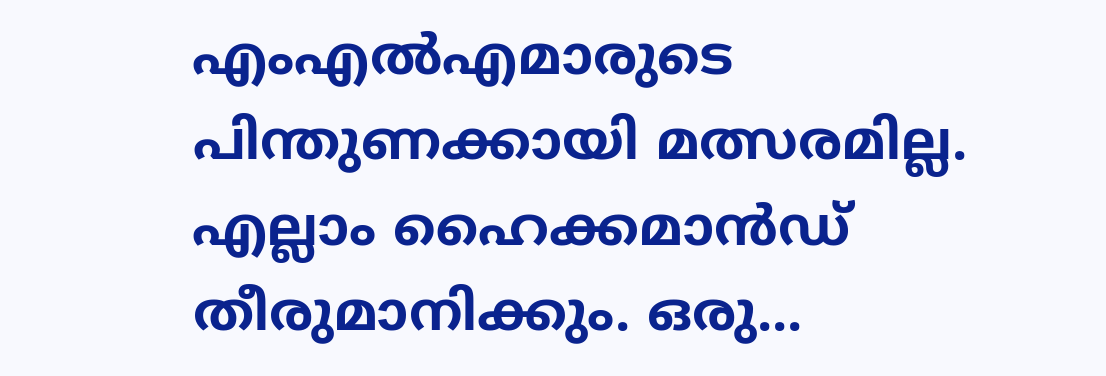എംഎൽഎമാരുടെ പിന്തുണക്കായി മത്സരമില്ല. എല്ലാം ഹൈക്കമാൻഡ് തീരുമാനിക്കും. ഒരു...